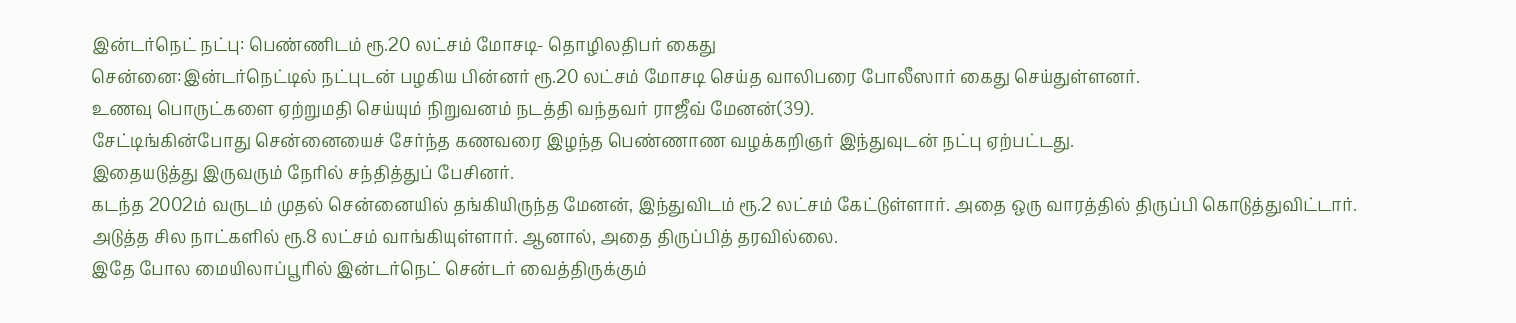இன்டர்நெட் நட்பு: பெண்ணிடம் ரூ.20 லட்சம் மோசடி- தொழிலதிபர் கைது
சென்னை:இன்டர்நெட்டில் நட்புடன் பழகிய பின்னர் ரூ.20 லட்சம் மோசடி செய்த வாலிபரை போலீஸார் கைது செய்துள்ளனர்.
உணவு பொருட்களை ஏற்றுமதி செய்யும் நிறுவனம் நடத்தி வந்தவர் ராஜீவ் மேனன்(39).
சேட்டிங்கின்போது சென்னையைச் சேர்ந்த கணவரை இழந்த பெண்ணாண வழக்கறிஞர் இந்துவுடன் நட்பு ஏற்பட்டது.
இதையடுத்து இருவரும் நேரில் சந்தித்துப் பேசினர்.
கடந்த 2002ம் வருடம் முதல் சென்னையில் தங்கியிருந்த மேனன், இந்துவிடம் ரூ.2 லட்சம் கேட்டுள்ளார். அதை ஒரு வாரத்தில் திருப்பி கொடுத்துவிட்டார்.
அடுத்த சில நாட்களில் ரூ.8 லட்சம் வாங்கியுள்ளார். ஆனால், அதை திருப்பித் தரவில்லை.
இதே போல மையிலாப்பூரில் இன்டர்நெட் சென்டர் வைத்திருக்கும்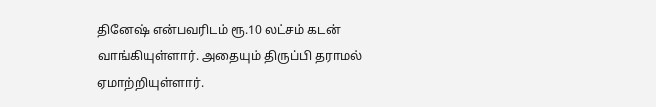தினேஷ் என்பவரிடம் ரூ.10 லட்சம் கடன் வாங்கியுள்ளார். அதையும் திருப்பி தராமல் ஏமாற்றியுள்ளார்.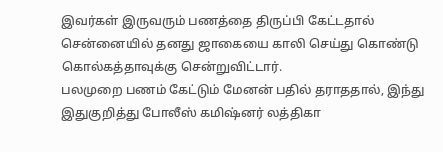இவர்கள் இருவரும் பணத்தை திருப்பி கேட்டதால் சென்னையில் தனது ஜாகையை காலி செய்து கொண்டு கொல்கத்தாவுக்கு சென்றுவிட்டார்.
பலமுறை பணம் கேட்டும் மேனன் பதில் தராததால், இந்து இதுகுறித்து போலீஸ் கமிஷ்னர் லத்திகா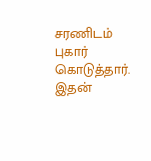சரணிடம் புகார் கொடுத்தார்.
இதன்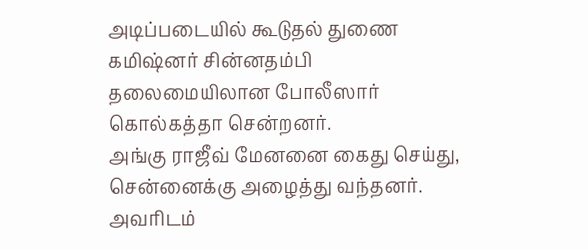அடிப்படையில் கூடுதல் துணை கமிஷ்னர் சின்னதம்பி தலைமையிலான போலீஸார் கொல்கத்தா சென்றனர்.
அங்கு ராஜீவ் மேனனை கைது செய்து, சென்னைக்கு அழைத்து வந்தனர்.
அவரிடம்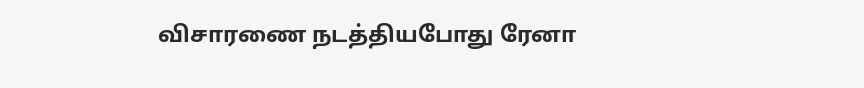விசாரணை நடத்தியபோது ரேனா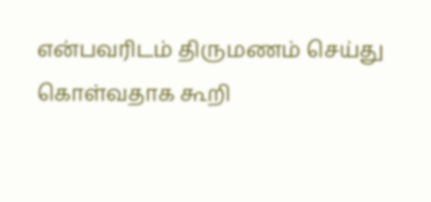என்பவரிடம் திருமணம் செய்து கொள்வதாக கூறி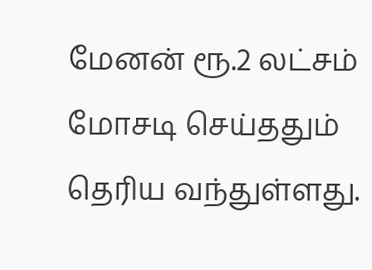மேனன் ரூ.2 லட்சம் மோசடி செய்ததும் தெரிய வந்துள்ளது.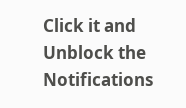Click it and Unblock the Notifications